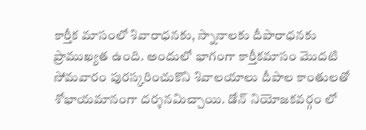కార్తీక మాసంలో శివారాధనకు, స్నానాలకు దీపారాధనకు ప్రాముఖ్యత ఉంది. అందులో భాగంగా కార్తీకమాసం మొదటి సోమవారం పురస్కరించుకొని శివాలయాలు దీపాల కాంతులతో శోభాయమానంగా దర్శనమిచ్చాయి. డోన్ నియోజకవర్గం లో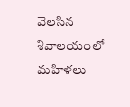వెలసిన శివాలయంలో మహిళలు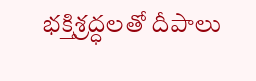భక్తిశ్రద్ధలతో దీపాలు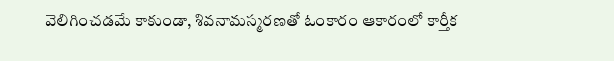వెలిగించడమే కాకుండా, శివనామస్మరణతో ఓంకారం ఆకారంలో కార్తీక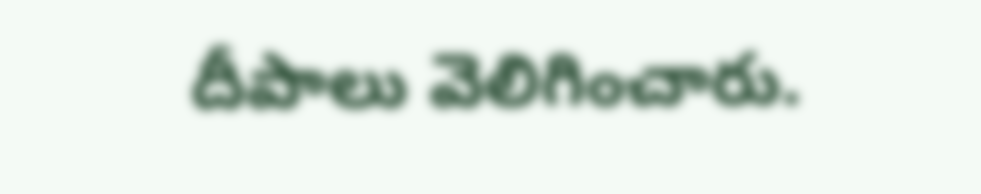దీపాలు వెలిగించారు.